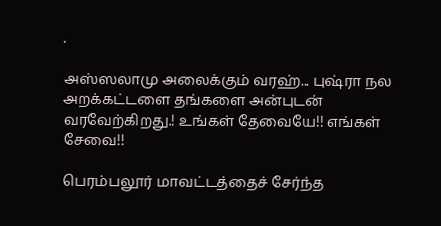.

அஸ்ஸலாமு அலைக்கும் வரஹ்... புஷ்ரா நல அறக்கட்டளை தங்களை அன்புடன் வரவேற்கிறது.! உங்கள் தேவையே!! எங்கள் சேவை!!

பெரம்பலூர் மாவட்டத்தைச் சேர்ந்த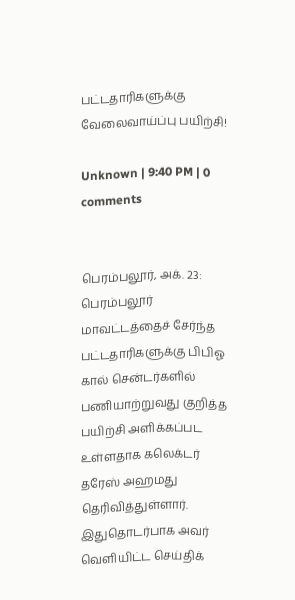பட்டதாரிகளுக்கு வேலைவாய்ப்பு பயிற்சி!

Unknown | 9:40 PM | 0 comments


பெரம்பலூர், அக். 23:
பெரம்பலூர் மாவட்டத்தைச் சேர்ந்த பட்டதாரிகளுக்கு பிபிஓ கால் சென்டர்களில் பணியாற்றுவது குறித்த பயிற்சி அளிக்கப்பட உள்ளதாக கலெக்டர் தரேஸ் அஹமது தெரிவித்துள்ளார்.
இதுதொடர்பாக அவர் வெளியிட்ட செய்திக்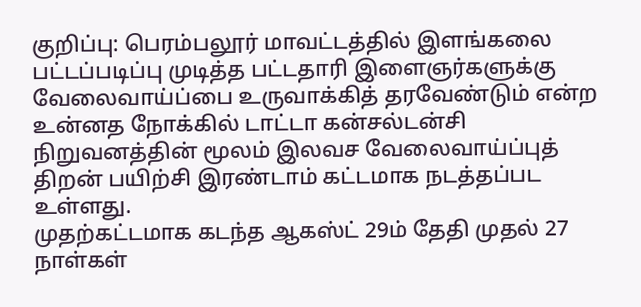குறிப்பு: பெரம்பலூர் மாவட்டத்தில் இளங்கலை பட்டப்படிப்பு முடித்த பட்டதாரி இளைஞர்களுக்கு வேலைவாய்ப்பை உருவாக்கித் தரவேண்டும் என்ற உன்னத நோக்கில் டாட்டா கன்சல்டன்சி நிறுவனத்தின் மூலம் இலவச வேலைவாய்ப்புத் திறன் பயிற்சி இரண்டாம் கட்டமாக நடத்தப்பட உள்ளது.
முதற்கட்டமாக கடந்த ஆகஸ்ட் 29ம் தேதி முதல் 27 நாள்கள்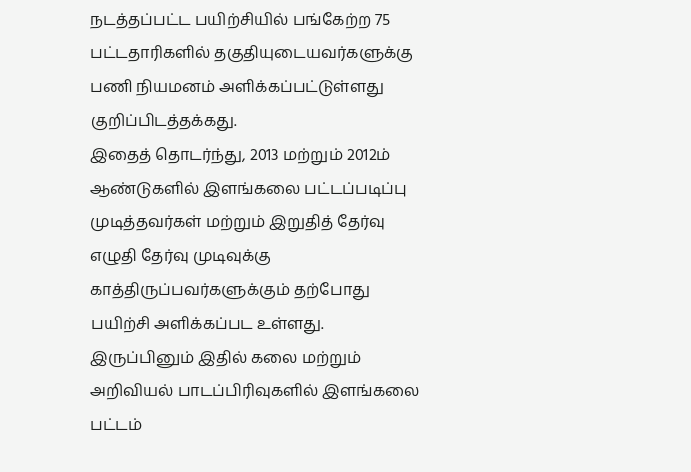நடத்தப்பட்ட பயிற்சியில் பங்கேற்ற 75 பட்டதாரிகளில் தகுதியுடையவர்களுக்கு பணி நியமனம் அளிக்கப்பட்டுள்ளது குறிப்பிடத்தக்கது.
இதைத் தொடர்ந்து, 2013 மற்றும் 2012ம் ஆண்டுகளில் இளங்கலை பட்டப்படிப்பு முடித்தவர்கள் மற்றும் இறுதித் தேர்வு எழுதி தேர்வு முடிவுக்கு காத்திருப்பவர்களுக்கும் தற்போது பயிற்சி அளிக்கப்பட உள்ளது. இருப்பினும் இதில் கலை மற்றும் அறிவியல் பாடப்பிரிவுகளில் இளங்கலை பட்டம்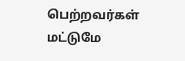பெற்றவர்கள் மட்டுமே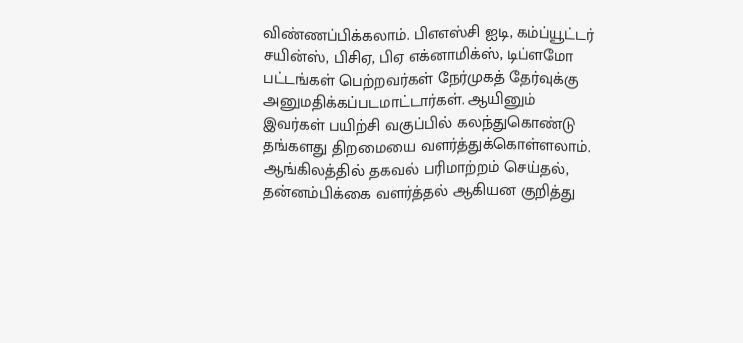விண்ணப்பிக்கலாம். பிஎஎஸ்சி ஐடி, கம்ப்யூட்டர் சயின்ஸ், பிசிஏ, பிஏ எக்னாமிக்ஸ், டிப்ளமோ பட்டங்கள் பெற்றவர்கள் நேர்முகத் தேர்வுக்கு அனுமதிக்கப்படமாட்டார்கள். ஆயினும் இவர்கள் பயிற்சி வகுப்பில் கலந்துகொண்டு தங்களது திறமையை வளர்த்துக்கொள்ளலாம்.
ஆங்கிலத்தில் தகவல் பரிமாற்றம் செய்தல், தன்னம்பிக்கை வளர்த்தல் ஆகியன குறித்து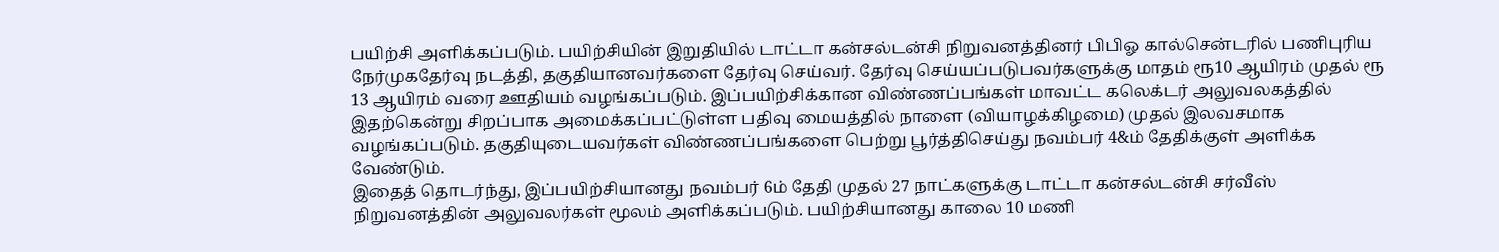பயிற்சி அளிக்கப்படும். பயிற்சியின் இறுதியில் டாட்டா கன்சல்டன்சி நிறுவனத்தினர் பிபிஓ கால்சென்டரில் பணிபுரிய நேர்முகதேர்வு நடத்தி, தகுதியானவர்களை தேர்வு செய்வர். தேர்வு செய்யப்படுபவர்களுக்கு மாதம் ரூ10 ஆயிரம் முதல் ரூ 13 ஆயிரம் வரை ஊதியம் வழங்கப்படும். இப்பயிற்சிக்கான விண்ணப்பங்கள் மாவட்ட கலெக்டர் அலுவலகத்தில் இதற்கென்று சிறப்பாக அமைக்கப்பட்டுள்ள பதிவு மையத்தில் நாளை (வியாழக்கிழமை) முதல் இலவசமாக வழங்கப்படும். தகுதியுடையவர்கள் விண்ணப்பங்களை பெற்று பூர்த்திசெய்து நவம்பர் 4&ம் தேதிக்குள் அளிக்க வேண்டும்.
இதைத் தொடர்ந்து, இப்பயிற்சியானது நவம்பர் 6ம் தேதி முதல் 27 நாட்களுக்கு டாட்டா கன்சல்டன்சி சர்வீஸ் நிறுவனத்தின் அலுவலர்கள் மூலம் அளிக்கப்படும். பயிற்சியானது காலை 10 மணி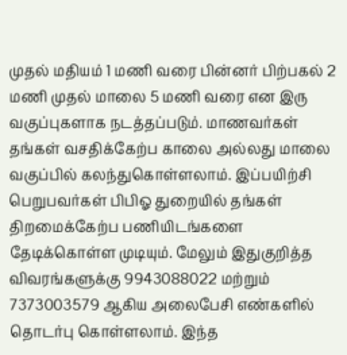முதல் மதியம் 1 மணி வரை பின்னர் பிற்பகல் 2 மணி முதல் மாலை 5 மணி வரை என இரு வகுப்புகளாக நடத்தப்படும். மாணவர்கள் தங்கள் வசதிக்கேற்ப காலை அல்லது மாலை வகுப்பில் கலந்துகொள்ளலாம். இப்பயிற்சி பெறுபவர்கள் பிபிஓ துறையில் தங்கள் திறமைக்கேற்ப பணியிடங்களை தேடிக்கொள்ள முடியும். மேலும் இதுகுறித்த விவரங்களுக்கு 9943088022 மற்றும் 7373003579 ஆகிய அலைபேசி எண்களில் தொடர்பு கொள்ளலாம். இந்த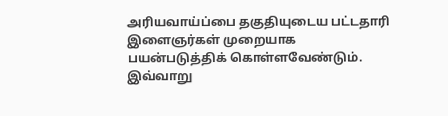அரியவாய்ப்பை தகுதியுடைய பட்டதாரி இளைஞர்கள் முறையாக பயன்படுத்திக் கொள்ளவேண்டும்.
இவ்வாறு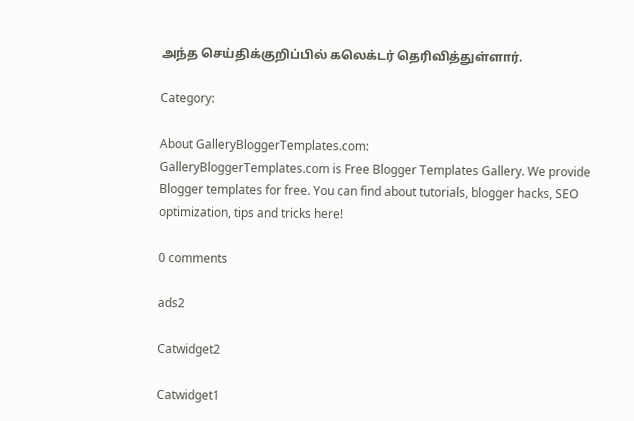அந்த செய்திக்குறிப்பில் கலெக்டர் தெரிவித்துள்ளார்.

Category:

About GalleryBloggerTemplates.com:
GalleryBloggerTemplates.com is Free Blogger Templates Gallery. We provide Blogger templates for free. You can find about tutorials, blogger hacks, SEO optimization, tips and tricks here!

0 comments

ads2

Catwidget2

Catwidget1